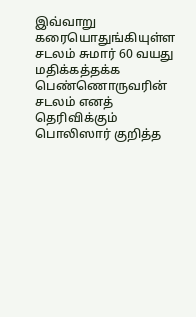இவ்வாறு கரையொதுங்கியுள்ள சடலம் சுமார் 60 வயது மதிக்கத்தக்க பெண்ணொருவரின் சடலம் எனத் தெரிவிக்கும் பொலிஸார் குறித்த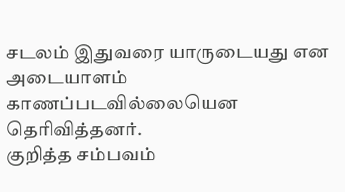சடலம் இதுவரை யாருடையது என அடையாளம் காணப்படவில்லையென தெரிவித்தனர்.
குறித்த சம்பவம்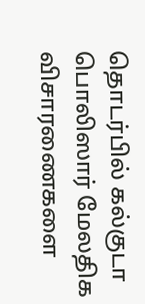தொடர்பில் கல்குடா பொலிஸார் மேலதிக விசாரணைகளை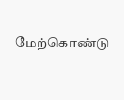மேற்கொண்டு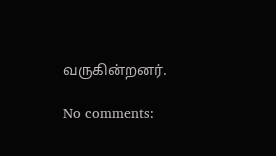வருகின்றனர்.

No comments: